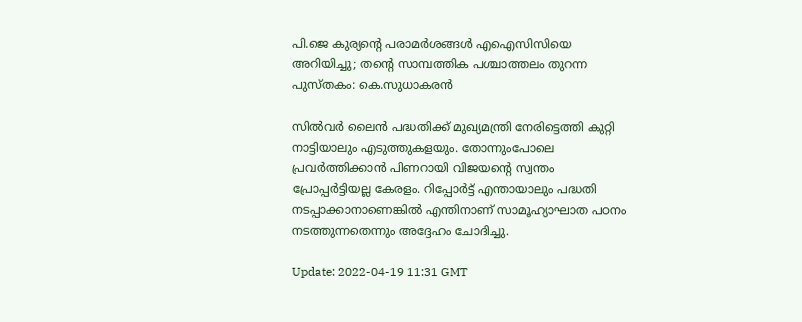പി.ജെ കുര്യന്റെ പരാമർശങ്ങൾ എഐസിസിയെ അറിയിച്ചു; തന്റെ സാമ്പത്തിക പശ്ചാത്തലം തുറന്ന പുസ്തകം: കെ.സുധാകരൻ

സിൽവർ ലൈൻ പദ്ധതിക്ക് മുഖ്യമന്ത്രി നേരിട്ടെത്തി കുറ്റി നാട്ടിയാലും എടുത്തുകളയും. തോന്നുംപോലെ പ്രവർത്തിക്കാൻ പിണറായി വിജയന്റെ സ്വന്തം പ്രോപ്പർട്ടിയല്ല കേരളം. റിപ്പോർട്ട് എന്തായാലും പദ്ധതി നടപ്പാക്കാനാണെങ്കിൽ എന്തിനാണ് സാമൂഹ്യാഘാത പഠനം നടത്തുന്നതെന്നും അദ്ദേഹം ചോദിച്ചു.

Update: 2022-04-19 11:31 GMT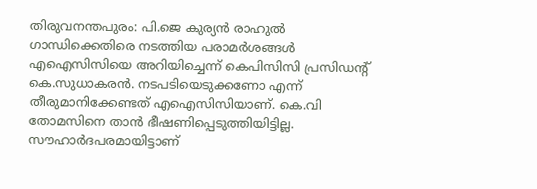തിരുവനന്തപുരം: പി.ജെ കുര്യൻ രാഹുൽ ഗാന്ധിക്കെതിരെ നടത്തിയ പരാമർശങ്ങൾ എഐസിസിയെ അറിയിച്ചെന്ന് കെപിസിസി പ്രസിഡന്റ് കെ.സുധാകരൻ. നടപടിയെടുക്കണോ എന്ന് തീരുമാനിക്കേണ്ടത് എഐസിസിയാണ്. കെ.വി തോമസിനെ താൻ ഭീഷണിപ്പെടുത്തിയിട്ടില്ല. സൗഹാർദപരമായിട്ടാണ്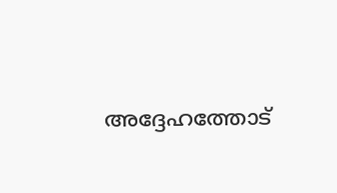അദ്ദേഹത്തോട്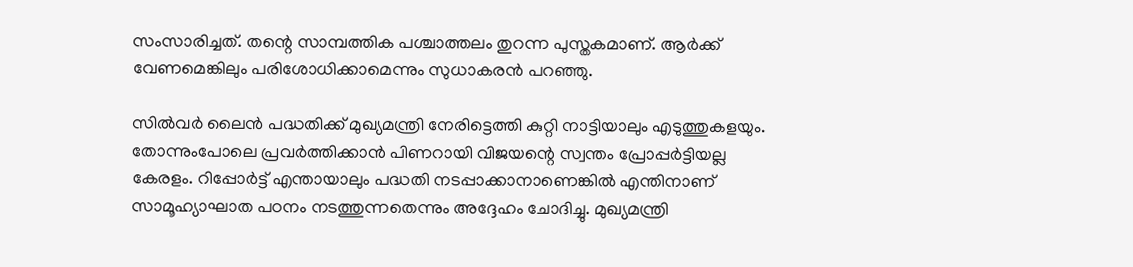സംസാരിച്ചത്. തന്റെ സാമ്പത്തിക പശ്ചാത്തലം തുറന്ന പുസ്തകമാണ്. ആർക്ക് വേണമെങ്കിലും പരിശോധിക്കാമെന്നും സുധാകരൻ പറഞ്ഞു.

സിൽവർ ലൈൻ പദ്ധതിക്ക് മുഖ്യമന്ത്രി നേരിട്ടെത്തി കുറ്റി നാട്ടിയാലും എടുത്തുകളയും. തോന്നുംപോലെ പ്രവർത്തിക്കാൻ പിണറായി വിജയന്റെ സ്വന്തം പ്രോപ്പർട്ടിയല്ല കേരളം. റിപ്പോർട്ട് എന്തായാലും പദ്ധതി നടപ്പാക്കാനാണെങ്കിൽ എന്തിനാണ് സാമൂഹ്യാഘാത പഠനം നടത്തുന്നതെന്നും അദ്ദേഹം ചോദിച്ചു. മുഖ്യമന്ത്രി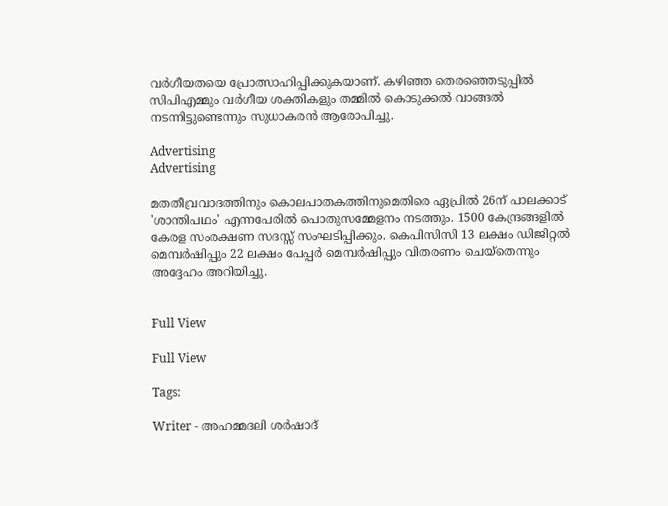വർഗീയതയെ പ്രോത്സാഹിപ്പിക്കുകയാണ്. കഴിഞ്ഞ തെരഞ്ഞെടുപ്പിൽ സിപിഎമ്മും വർഗീയ ശക്തികളും തമ്മിൽ കൊടുക്കൽ വാങ്ങൽ നടന്നിട്ടുണ്ടെന്നും സുധാകരൻ ആരോപിച്ചു.

Advertising
Advertising

മതതീവ്രവാദത്തിനും കൊലപാതകത്തിനുമെതിരെ ഏപ്രിൽ 26ന് പാലക്കാട് 'ശാന്തിപഥം' എന്നപേരിൽ പൊതുസമ്മേളനം നടത്തും. 1500 കേന്ദ്രങ്ങളിൽ കേരള സംരക്ഷണ സദസ്സ് സംഘടിപ്പിക്കും. കെപിസിസി 13 ലക്ഷം ഡിജിറ്റൽ മെമ്പർഷിപ്പും 22 ലക്ഷം പേപ്പർ മെമ്പർഷിപ്പും വിതരണം ചെയ്‌തെന്നും അദ്ദേഹം അറിയിച്ചു.


Full View

Full View

Tags:

Writer - അഹമ്മദലി ശര്‍ഷാദ്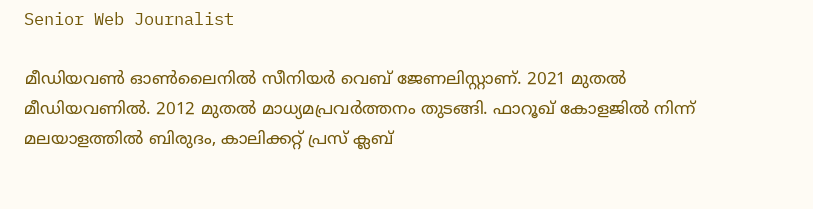Senior Web Journalist

മീഡിയവൺ ഓൺലൈനിൽ സീനിയർ വെബ് ജേണലിസ്റ്റാണ്. 2021 മുതൽ മീഡിയവണിൽ. 2012 മുതൽ മാധ്യമപ്രവർത്തനം തുടങ്ങി. ഫാറൂഖ് കോളജിൽ നിന്ന് മലയാളത്തിൽ ബിരുദം, കാലിക്കറ്റ് പ്രസ് ക്ലബ്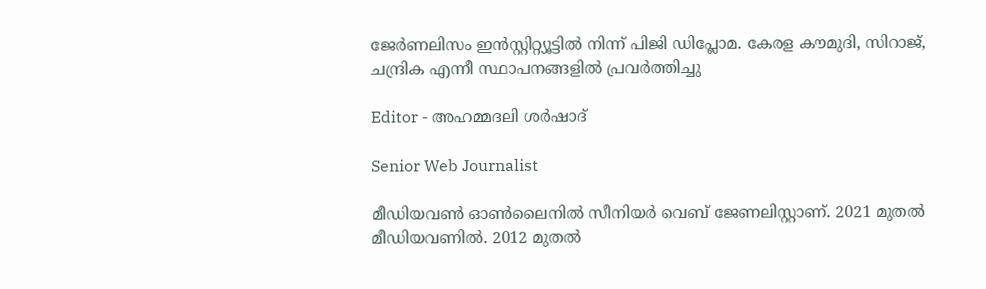ജേർണലിസം ഇൻസ്റ്റിറ്റ്യൂട്ടിൽ നിന്ന് പിജി ഡിപ്ലോമ. കേരള കൗമുദി, സിറാജ്, ചന്ദ്രിക എന്നീ സ്ഥാപനങ്ങളിൽ പ്രവർത്തിച്ചു

Editor - അഹമ്മദലി ശര്‍ഷാദ്

Senior Web Journalist

മീഡിയവൺ ഓൺലൈനിൽ സീനിയർ വെബ് ജേണലിസ്റ്റാണ്. 2021 മുതൽ മീഡിയവണിൽ. 2012 മുതൽ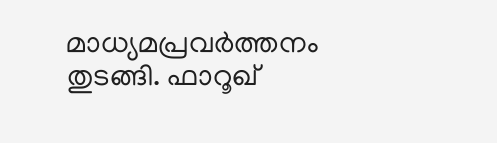മാധ്യമപ്രവർത്തനം തുടങ്ങി. ഫാറൂഖ്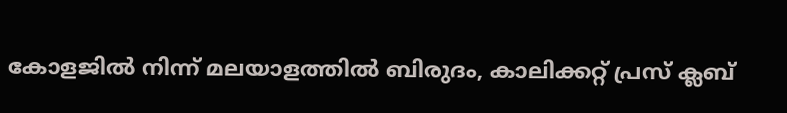കോളജിൽ നിന്ന് മലയാളത്തിൽ ബിരുദം, കാലിക്കറ്റ് പ്രസ് ക്ലബ്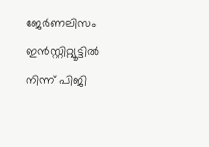ജേർണലിസം ഇൻസ്റ്റിറ്റ്യൂട്ടിൽ നിന്ന് പിജി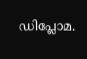ഡിപ്ലോമ.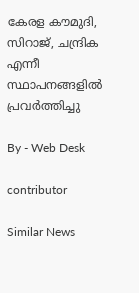കേരള കൗമുദി, സിറാജ്, ചന്ദ്രിക എന്നീ സ്ഥാപനങ്ങളിൽ പ്രവർത്തിച്ചു

By - Web Desk

contributor

Similar News